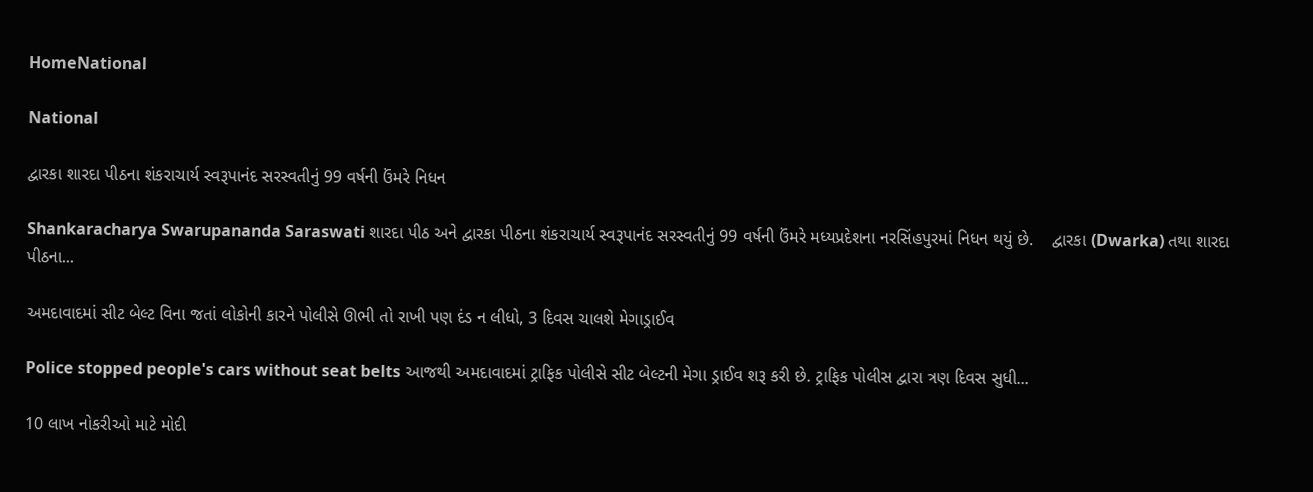HomeNational

National

દ્વારકા શારદા પીઠના શંકરાચાર્ય સ્વરૂપાનંદ સરસ્વતીનું 99 વર્ષની ઉંમરે નિધન

Shankaracharya Swarupananda Saraswati શારદા પીઠ અને દ્વારકા પીઠના શંકરાચાર્ય સ્વરૂપાનંદ સરસ્વતીનું 99 વર્ષની ઉંમરે મધ્યપ્રદેશના નરસિંહપુરમાં નિધન થયું છે.    દ્વારકા (Dwarka) તથા શારદા પીઠના...

અમદાવાદમાં સીટ બેલ્ટ વિના જતાં લોકોની કારને પોલીસે ઊભી તો રાખી પણ દંડ ન લીધો, 3 દિવસ ચાલશે મેગાડ્રાઈવ

Police stopped people's cars without seat belts આજથી અમદાવાદમાં ટ્રાફિક પોલીસે સીટ બેલ્ટની મેગા ડ્રાઈવ શરૂ કરી છે. ટ્રાફિક પોલીસ દ્વારા ત્રણ દિવસ સુધી...

10 લાખ નોકરીઓ માટે મોદી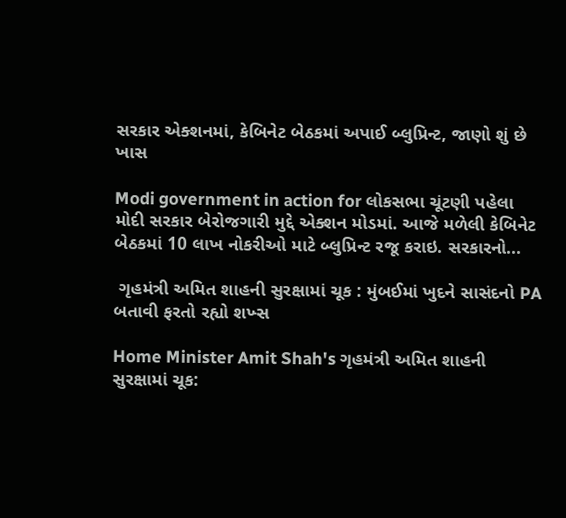સરકાર એક્શનમાં, કેબિનેટ બેઠકમાં અપાઈ બ્લુપ્રિન્ટ, જાણો શું છે ખાસ

Modi government in action for લોકસભા ચૂંટણી પહેલા મોદી સરકાર બેરોજગારી મુદ્દે એક્શન મોડમાં. આજે મળેલી કેબિનેટ બેઠકમાં 10 લાખ નોકરીઓ માટે બ્લુપ્રિન્ટ રજૂ કરાઇ. સરકારનો...

 ગૃહમંત્રી અમિત શાહની સુરક્ષામાં ચૂક : મુંબઈમાં ખુદને સાસંદનો PA બતાવી ફરતો રહ્યો શખ્સ

Home Minister Amit Shah's ગૃહમંત્રી અમિત શાહની સુરક્ષામાં ચૂક: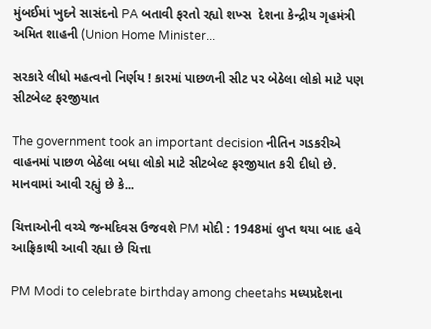મુંબઈમાં ખુદને સાસંદનો PA બતાવી ફરતો રહ્યો શખ્સ  દેશના કેન્દ્રીય ગૃહમંત્રી અમિત શાહની (Union Home Minister...

સરકારે લીધો મહત્વનો નિર્ણય ! કારમાં પાછળની સીટ પર બેઠેલા લોકો માટે પણ સીટબેલ્ટ ફરજીયાત

The government took an important decision નીતિન ગડકરીએ વાહનમાં પાછળ બેઠેલા બધા લોકો માટે સીટબેલ્ટ ફરજીયાત કરી દીધો છે. માનવામાં આવી રહ્યું છે કે...

ચિત્તાઓની વચ્ચે જન્મદિવસ ઉજવશે PM મોદી : 1948માં લુપ્ત થયા બાદ હવે આફ્રિકાથી આવી રહ્યા છે ચિત્તા

PM Modi to celebrate birthday among cheetahs મધ્યપ્રદેશના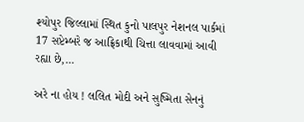શ્યોપુર જિલ્લામાં સ્થિત કુનો પાલપુર નેશનલ પાર્કમાં 17 સપ્ટેમ્બરે જ આફ્રિકાથી ચિત્તા લાવવામાં આવી રહ્યા છે,...

અરે ના હોય ! લલિત મોદી અને સુષ્મિતા સેનનું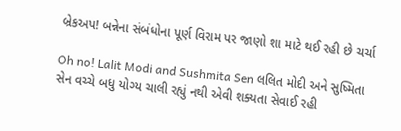બ્રેકઅપ! બન્નેના સંબંધોના પૂર્ણ વિરામ પર જાણો શા માટે થઈ રહી છે ચર્ચા

Oh no! Lalit Modi and Sushmita Sen લલિત મોદી અને સુષ્મિતા સેન વચ્ચે બધુ યોગ્ય ચાલી રહ્યું નથી એવી શક્યતા સેવાઈ રહી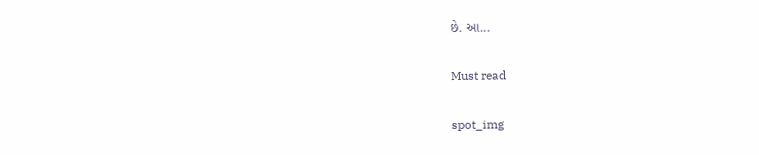છે. આ...

Must read

spot_img